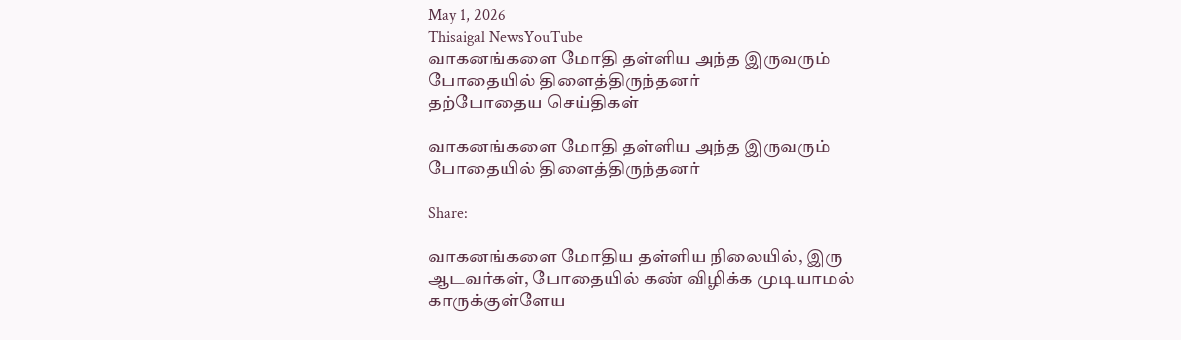May 1, 2026
Thisaigal NewsYouTube
வாகனங்களை மோதி தள்ளிய அந்த இருவரும் போதையில் திளைத்திருந்தனர்
தற்போதைய செய்திகள்

வாகனங்களை மோதி தள்ளிய அந்த இருவரும் போதையில் திளைத்திருந்தனர்

Share:

வாகனங்களை மோதிய தள்ளிய நிலையில், இரு ஆடவர்கள், போதையில் கண் விழிக்க முடியாமல் காருக்குள்ளேய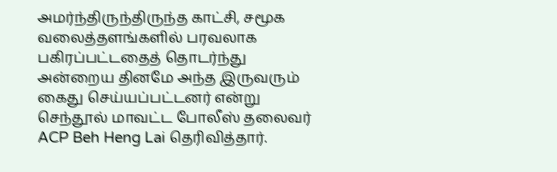அமர்ந்திருந்திருந்த காட்சி, சமூக வலைத்தளங்களில் பரவலாக பகிரப்பட்டதைத் தொடர்ந்து அன்றைய தினமே அந்த இருவரும் கைது செய்யப்பட்டனர் என்று செந்தூல் மாவட்ட போலீஸ் தலைவர் ACP Beh Heng Lai தெரிவித்தார்.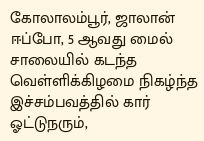கோலாலம்பூர், ஜாலான் ஈப்போ, 5 ஆவது மைல் சாலையில் கடந்த வெள்ளிக்கிழமை நிகழ்ந்த இச்சம்பவத்தில் கார் ஓட்டுநரும்,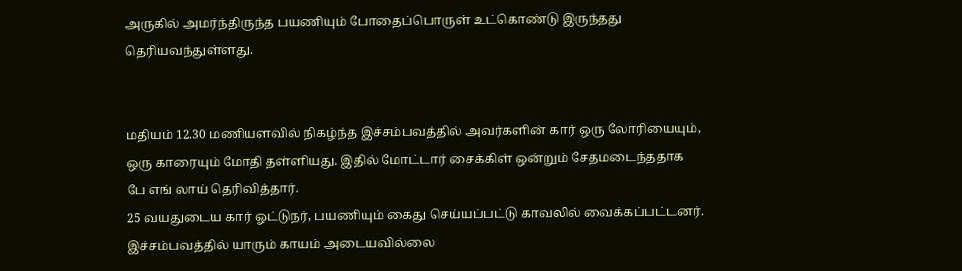அருகில் அமர்ந்திருந்த பயணியும் போதைப்பொருள் உட்கொண்டு இருந்தது தெரியவந்துள்ளது.


மதியம் 12.30 மணியளவில் நிகழ்ந்த இச்சம்பவத்தில் அவர்களின் கார் ஒரு லோரியையும், ஒரு காரையும் மோதி தள்ளியது. இதில் மோட்டார் சைக்கிள் ஒன்றும் சேதமடைந்ததாக பே எங் லாய் தெரிவித்தார்.
25 வயதுடைய கார் ஓட்டுநர், பயணியும் கைது செய்யப்பட்டு காவலில் வைக்கப்பட்டனர். இச்சம்பவத்தில் யாரும் காயம் அடையவில்லை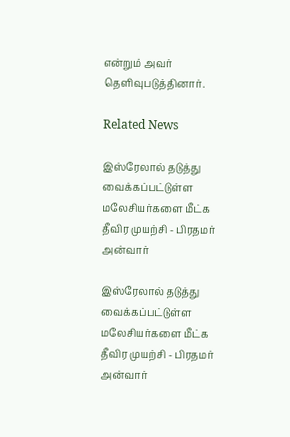என்றும் அவர் தெளிவுபடுத்தினார்.

Related News

இஸ்ரேலால் தடுத்து வைக்கப்பட்டுள்ள மலேசியர்களை மீட்க தீவிர முயற்சி - பிரதமர் அன்வார்

இஸ்ரேலால் தடுத்து வைக்கப்பட்டுள்ள மலேசியர்களை மீட்க தீவிர முயற்சி - பிரதமர் அன்வார்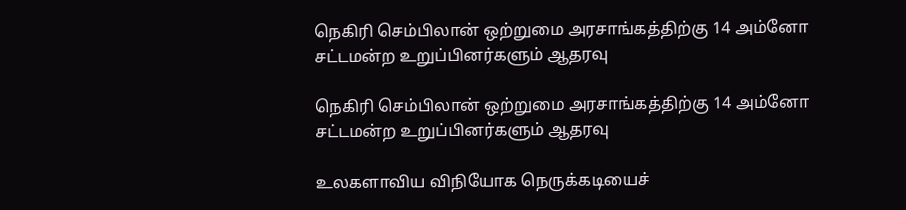நெகிரி செம்பிலான் ஒற்றுமை அரசாங்கத்திற்கு 14 அம்னோ சட்டமன்ற உறுப்பினர்களும் ஆதரவு

நெகிரி செம்பிலான் ஒற்றுமை அரசாங்கத்திற்கு 14 அம்னோ சட்டமன்ற உறுப்பினர்களும் ஆதரவு

உலகளாவிய விநியோக நெருக்கடியைச்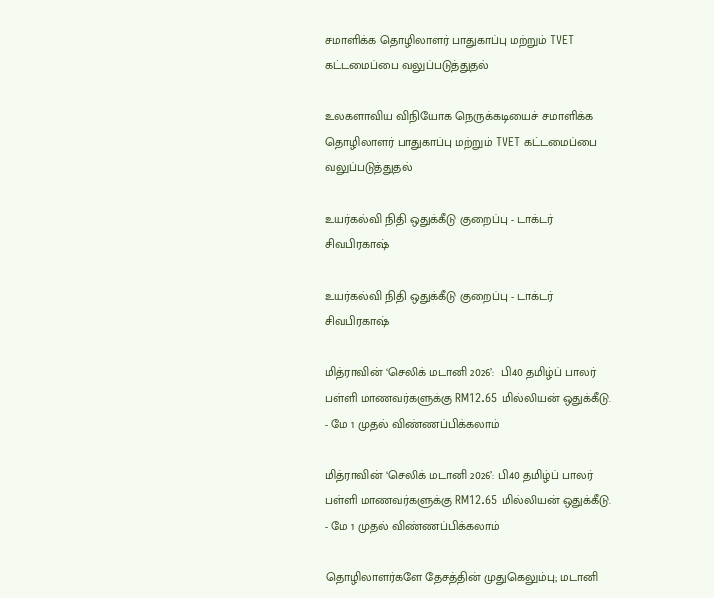சமாளிக்க தொழிலாளர் பாதுகாப்பு மற்றும் TVET கட்டமைப்பை வலுப்படுத்துதல்

உலகளாவிய விநியோக நெருக்கடியைச் சமாளிக்க தொழிலாளர் பாதுகாப்பு மற்றும் TVET கட்டமைப்பை வலுப்படுத்துதல்

உயர்கல்வி நிதி ஒதுக்கீடு குறைப்பு - டாக்டர் சிவபிரகாஷ்

உயர்கல்வி நிதி ஒதுக்கீடு குறைப்பு - டாக்டர் சிவபிரகாஷ்

மித்ராவின் ‘செலிக் மடானி 2026’:  பி40 தமிழ்ப் பாலர் பள்ளி மாணவர்களுக்கு RM12.65 மில்லியன் ஒதுக்கீடு.  - மே 1 முதல் விண்ணப்பிக்கலாம்

மித்ராவின் ‘செலிக் மடானி 2026’: பி40 தமிழ்ப் பாலர் பள்ளி மாணவர்களுக்கு RM12.65 மில்லியன் ஒதுக்கீடு. - மே 1 முதல் விண்ணப்பிக்கலாம்

தொழிலாளர்களே தேசத்தின் முதுகெலும்பு; மடானி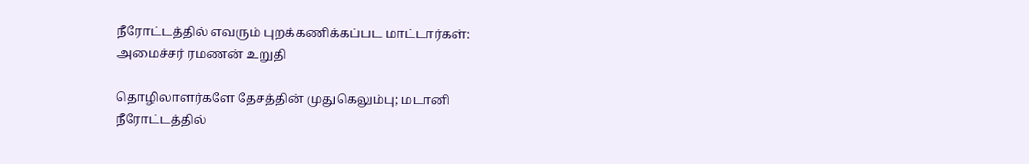நீரோட்டத்தில் எவரும் புறக்கணிக்கப்பட மாட்டார்கள்: அமைச்சர் ரமணன் உறுதி

தொழிலாளர்களே தேசத்தின் முதுகெலும்பு; மடானி நீரோட்டத்தில்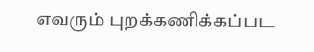எவரும் புறக்கணிக்கப்பட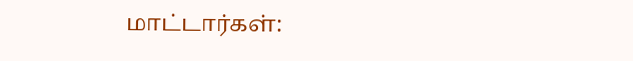மாட்டார்கள்: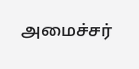அமைச்சர்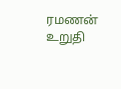ரமணன் உறுதி